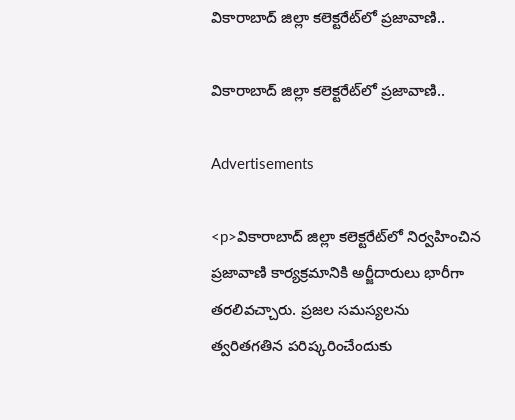వికారాబాద్ జిల్లా కలెక్టరేట్‌లో ప్రజావాణి..

వికారాబాద్ జిల్లా కలెక్టరేట్‌లో ప్రజావాణి..

Advertisements

<p>వికారాబాద్ జిల్లా కలెక్టరేట్‌లో నిర్వహించిన ప్రజావాణి కార్యక్రమానికి అర్జీదారులు భారీగా తరలివచ్చారు. ప్రజల సమస్యలను త్వరితగతిన పరిష్కరించేందుకు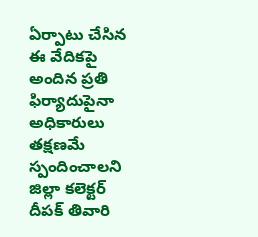ఏర్పాటు చేసిన ఈ వేదికపై అందిన ప్రతి ఫిర్యాదుపైనా అధికారులు తక్షణమే స్పందించాలని జిల్లా కలెక్టర్ దీపక్ తివారి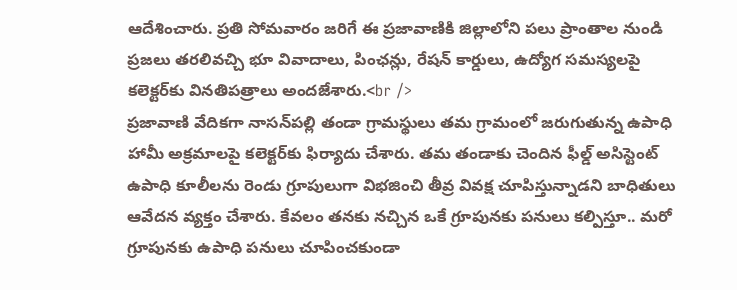ఆదేశించారు. ప్రతి సోమవారం జరిగే ఈ ప్రజావాణికి జిల్లాలోని పలు ప్రాంతాల నుండి ప్రజలు తరలివచ్చి భూ వివాదాలు, పింఛన్లు, రేషన్ కార్డులు, ఉద్యోగ సమస్యలపై కలెక్టర్‌కు వినతిపత్రాలు అందజేశారు.<br />
ప్రజావాణి వేదికగా నాసన్‌పల్లి తండా గ్రామస్థులు తమ గ్రామంలో జరుగుతున్న ఉపాధి హామీ అక్రమాలపై కలెక్టర్‌కు ఫిర్యాదు చేశారు. తమ తండాకు చెందిన ఫీల్డ్ అసిస్టెంట్ ఉపాధి కూలీలను రెండు గ్రూపులుగా విభజించి తీవ్ర వివక్ష చూపిస్తున్నాడని బాధితులు ఆవేదన వ్యక్తం చేశారు. కేవలం తనకు నచ్చిన ఒకే గ్రూపునకు పనులు కల్పిస్తూ.. మరో గ్రూపునకు ఉపాధి పనులు చూపించకుండా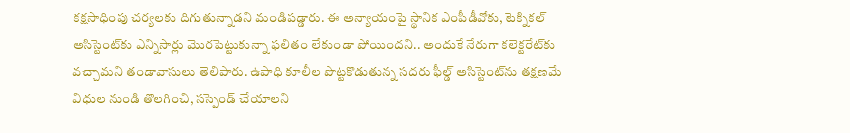కక్షసాధింపు చర్యలకు దిగుతున్నాడని మండిపడ్డారు. ఈ అన్యాయంపై స్థానిక ఎంపీడీవోకు, టెక్నికల్ అసిస్టెంట్‌కు ఎన్నిసార్లు మొరపెట్టుకున్నా ఫలితం లేకుండా పోయిందని.. అందుకే నేరుగా కలెక్టరేట్‌కు వచ్చామని తండావాసులు తెలిపారు. ఉపాధి కూలీల పొట్టకొడుతున్న సదరు ఫీల్డ్ అసిస్టెంట్‌ను తక్షణమే విధుల నుండి తొలగించి, సస్పెండ్ చేయాలని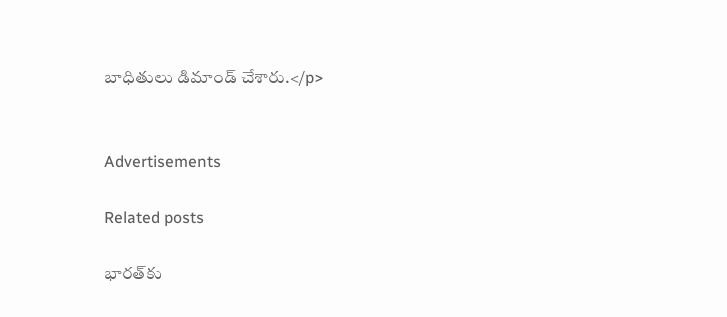బాధితులు డిమాండ్ చేశారు.</p>


Advertisements

Related posts

భారత్‌కు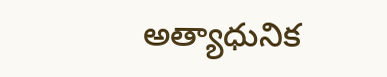అత్యాధునిక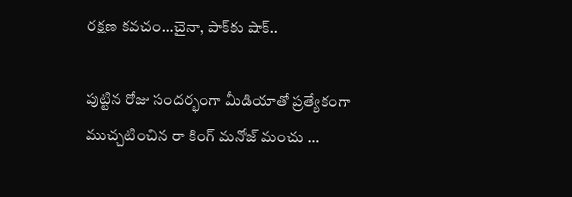రక్షణ కవచం…చైనా, పాక్‌కు షాక్..

పుట్టిన రోజు సందర్భంగా మీడియాతో ప్రత్యేకంగా ముచ్చటించిన రా కింగ్ మనోజ్ మంచు …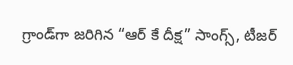గ్రాండ్‌గా జరిగిన “ఆర్ కే దీక్ష” సాంగ్స్, టీజర్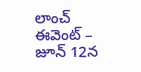లాంచ్ ఈవెంట్ – జూన్ 12న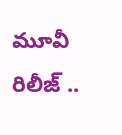మూవీ రిలీజ్ ..